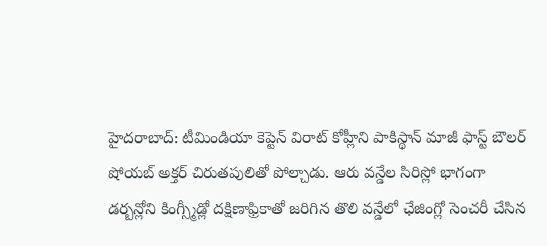హైదరాబాద్: టీమిండియా కెప్టెన్ విరాట్ కోహ్లీని పాకిస్థాన్ మాజీ ఫాస్ట్ బౌలర్ షోయబ్ అక్తర్ చిరుతపులితో పోల్చాడు. ఆరు వన్డేల సిరిస్లో భాగంగా డర్బన్లోని కింగ్స్మీడ్లో దక్షిణాఫ్రికాతో జరిగిన తొలి వన్డేలో ఛేజింగ్లో సెంచరీ చేసిన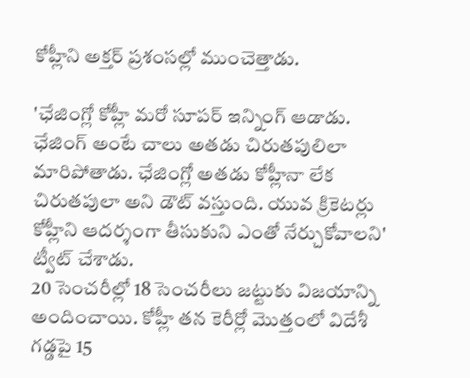కోహ్లీని అక్తర్ ప్రశంసల్లో ముంచెత్తాడు.

'ఛేజింగ్లో కోహ్లీ మరో సూపర్ ఇన్నింగ్ ఆడాడు. ఛేజింగ్ అంటే చాలు అతడు చిరుతపులిలా మారిపోతాడు. ఛేజింగ్లో అతడు కోహ్లీనా లేక చిరుతపులా అని డౌట్ వస్తుంది. యువ క్రికెటర్లు కోహ్లీని ఆదర్శంగా తీసుకుని ఎంతో నేర్చుకోవాలని' ట్వీట్ చేశాడు.
20 సెంచరీల్లో 18 సెంచరీలు జట్టుకు విజయాన్ని అందించాయి. కోహ్లీ తన కెరీర్లో మొత్తంలో విదేశీ గడ్డపై 15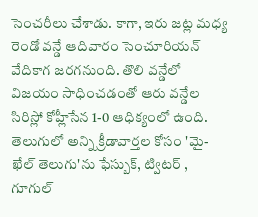సెంచరీలు చేశాడు. కాగా, ఇరు జట్ల మధ్య రెండో వన్డే ఆదివారం సెంచూరియన్ వేదికాగ జరగనుంది. తొలి వన్డేలో విజయం సాధించడంతో ఆరు వన్డేల సిరిస్లో కోహ్లీసేన 1-0 ఆధిక్యంలో ఉంది.
తెలుగులో అన్ని క్రీడావార్తల కోసం 'మై-ఖేల్ తెలుగు'ను ఫేస్బుక్, ట్విటర్ , గూగుల్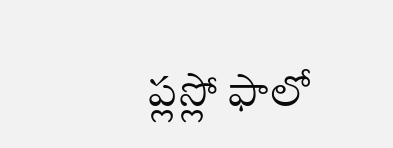ప్లస్లో ఫాలో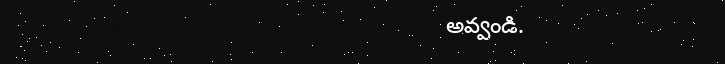అవ్వండి.